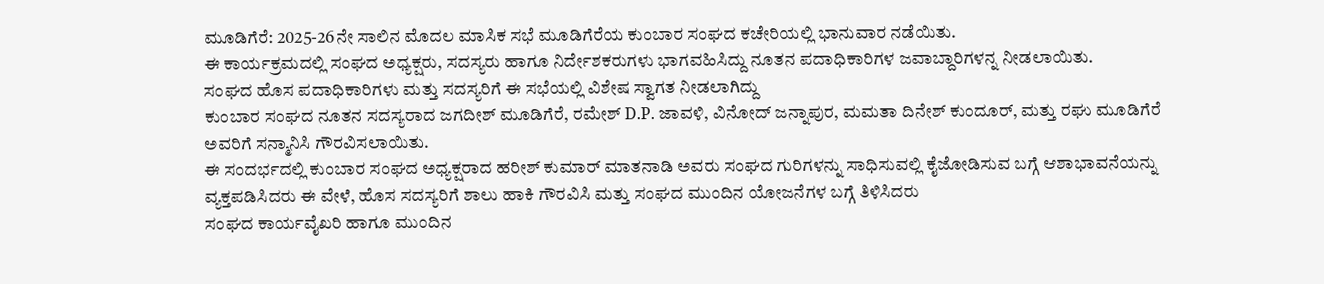ಮೂಡಿಗೆರೆ: 2025-26ನೇ ಸಾಲಿನ ಮೊದಲ ಮಾಸಿಕ ಸಭೆ ಮೂಡಿಗೆರೆಯ ಕುಂಬಾರ ಸಂಘದ ಕಚೇರಿಯಲ್ಲಿ ಭಾನುವಾರ ನಡೆಯಿತು.
ಈ ಕಾರ್ಯಕ್ರಮದಲ್ಲಿ ಸಂಘದ ಅಧ್ಯಕ್ಷರು, ಸದಸ್ಯರು ಹಾಗೂ ನಿರ್ದೇಶಕರುಗಳು ಭಾಗವಹಿಸಿದ್ದು ನೂತನ ಪದಾಧಿಕಾರಿಗಳ ಜವಾಬ್ದಾರಿಗಳನ್ನ ನೀಡಲಾಯಿತು.
ಸಂಘದ ಹೊಸ ಪದಾಧಿಕಾರಿಗಳು ಮತ್ತು ಸದಸ್ಯರಿಗೆ ಈ ಸಭೆಯಲ್ಲಿ ವಿಶೇಷ ಸ್ವಾಗತ ನೀಡಲಾಗಿದ್ದು
ಕುಂಬಾರ ಸಂಘದ ನೂತನ ಸದಸ್ಯರಾದ ಜಗದೀಶ್ ಮೂಡಿಗೆರೆ, ರಮೇಶ್ D.P. ಜಾವಳಿ, ವಿನೋದ್ ಜನ್ನಾಪುರ, ಮಮತಾ ದಿನೇಶ್ ಕುಂದೂರ್, ಮತ್ತು ರಘು ಮೂಡಿಗೆರೆ ಅವರಿಗೆ ಸನ್ಮಾನಿಸಿ ಗೌರವಿಸಲಾಯಿತು.
ಈ ಸಂದರ್ಭದಲ್ಲಿ ಕುಂಬಾರ ಸಂಘದ ಅಧ್ಯಕ್ಷರಾದ ಹರೀಶ್ ಕುಮಾರ್ ಮಾತನಾಡಿ ಅವರು ಸಂಘದ ಗುರಿಗಳನ್ನು ಸಾಧಿಸುವಲ್ಲಿ ಕೈಜೋಡಿಸುವ ಬಗ್ಗೆ ಆಶಾಭಾವನೆಯನ್ನು ವ್ಯಕ್ತಪಡಿಸಿದರು ಈ ವೇಳೆ, ಹೊಸ ಸದಸ್ಯರಿಗೆ ಶಾಲು ಹಾಕಿ ಗೌರವಿಸಿ ಮತ್ತು ಸಂಘದ ಮುಂದಿನ ಯೋಜನೆಗಳ ಬಗ್ಗೆ ತಿಳಿಸಿದರು
ಸಂಘದ ಕಾರ್ಯವೈಖರಿ ಹಾಗೂ ಮುಂದಿನ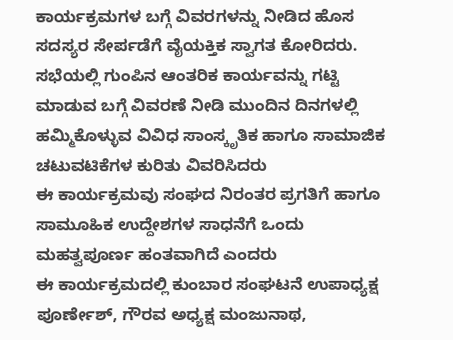ಕಾರ್ಯಕ್ರಮಗಳ ಬಗ್ಗೆ ವಿವರಗಳನ್ನು ನೀಡಿದ ಹೊಸ ಸದಸ್ಯರ ಸೇರ್ಪಡೆಗೆ ವೈಯಕ್ತಿಕ ಸ್ವಾಗತ ಕೋರಿದರು. ಸಭೆಯಲ್ಲಿ ಗುಂಪಿನ ಆಂತರಿಕ ಕಾರ್ಯವನ್ನು ಗಟ್ಟಿ ಮಾಡುವ ಬಗ್ಗೆ ವಿವರಣೆ ನೀಡಿ ಮುಂದಿನ ದಿನಗಳಲ್ಲಿ ಹಮ್ಮಿಕೊಳ್ಳುವ ವಿವಿಧ ಸಾಂಸ್ಕೃತಿಕ ಹಾಗೂ ಸಾಮಾಜಿಕ ಚಟುವಟಿಕೆಗಳ ಕುರಿತು ವಿವರಿಸಿದರು
ಈ ಕಾರ್ಯಕ್ರಮವು ಸಂಘದ ನಿರಂತರ ಪ್ರಗತಿಗೆ ಹಾಗೂ ಸಾಮೂಹಿಕ ಉದ್ದೇಶಗಳ ಸಾಧನೆಗೆ ಒಂದು ಮಹತ್ವಪೂರ್ಣ ಹಂತವಾಗಿದೆ ಎಂದರು
ಈ ಕಾರ್ಯಕ್ರಮದಲ್ಲಿ ಕುಂಬಾರ ಸಂಘಟನೆ ಉಪಾಧ್ಯಕ್ಷ ಪೂರ್ಣೇಶ್, ಗೌರವ ಅಧ್ಯಕ್ಷ ಮಂಜುನಾಥ,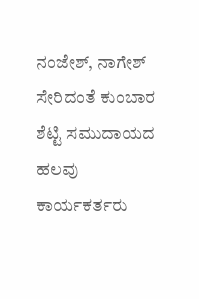ನಂಜೇಶ್, ನಾಗೇಶ್ ಸೇರಿದಂತೆ ಕುಂಬಾರ ಶೆಟ್ಟಿ ಸಮುದಾಯದ ಹಲವು ಕಾರ್ಯಕರ್ತರು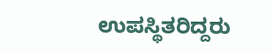ಉಪಸ್ಥಿತರಿದ್ದರು